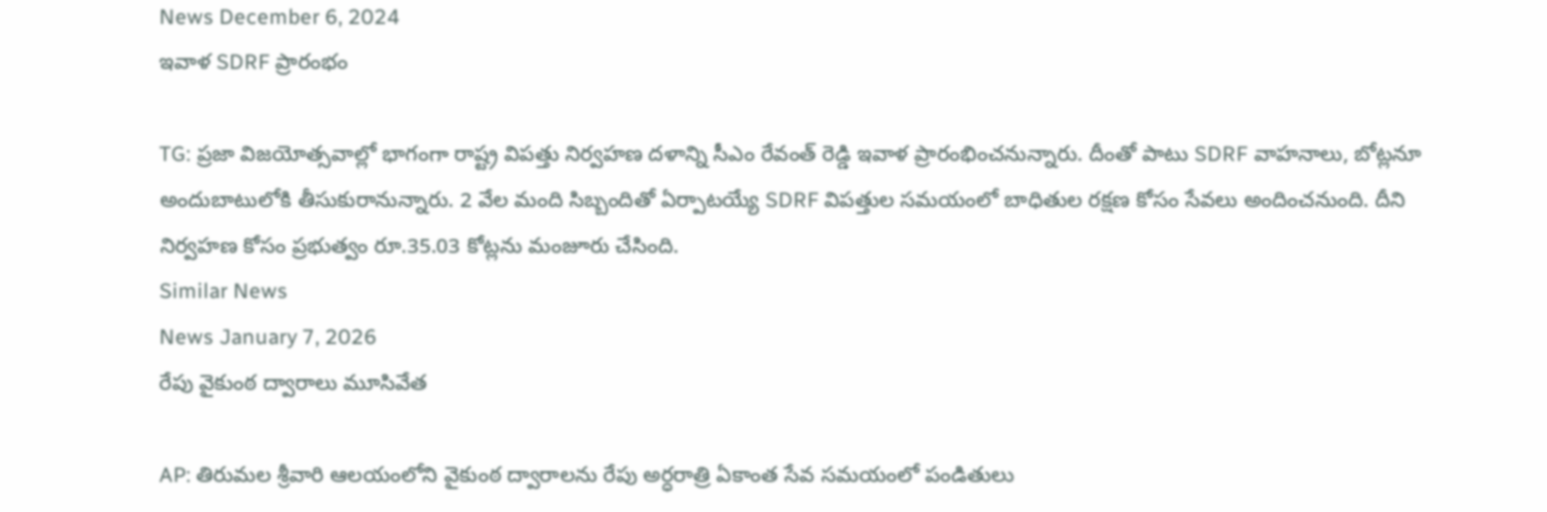News December 6, 2024
ఇవాళ SDRF ప్రారంభం

TG: ప్రజా విజయోత్సవాల్లో భాగంగా రాష్ట్ర విపత్తు నిర్వహణ దళాన్ని సీఎం రేవంత్ రెడ్డి ఇవాళ ప్రారంభించనున్నారు. దీంతో పాటు SDRF వాహనాలు, బోట్లనూ అందుబాటులోకి తీసుకురానున్నారు. 2 వేల మంది సిబ్బందితో ఏర్పాటయ్యే SDRF విపత్తుల సమయంలో బాధితుల రక్షణ కోసం సేవలు అందించనుంది. దీని నిర్వహణ కోసం ప్రభుత్వం రూ.35.03 కోట్లను మంజూరు చేసింది.
Similar News
News January 7, 2026
రేపు వైకుంఠ ద్వారాలు మూసివేత

AP: తిరుమల శ్రీవారి ఆలయంలోని వైకుంఠ ద్వారాలను రేపు అర్ధరాత్రి ఏకాంత సేవ సమయంలో పండితులు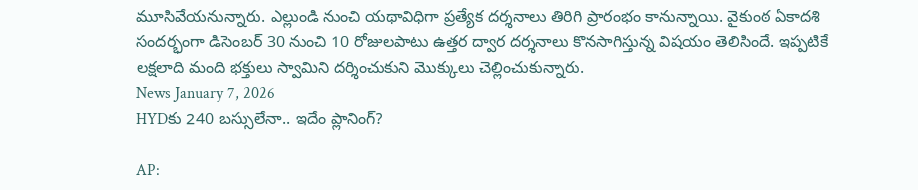మూసివేయనున్నారు. ఎల్లుండి నుంచి యథావిధిగా ప్రత్యేక దర్శనాలు తిరిగి ప్రారంభం కానున్నాయి. వైకుంఠ ఏకాదశి సందర్భంగా డిసెంబర్ 30 నుంచి 10 రోజులపాటు ఉత్తర ద్వార దర్శనాలు కొనసాగిస్తున్న విషయం తెలిసిందే. ఇప్పటికే లక్షలాది మంది భక్తులు స్వామిని దర్శించుకుని మొక్కులు చెల్లించుకున్నారు.
News January 7, 2026
HYDకు 240 బస్సులేనా.. ఇదేం ప్లానింగ్?

AP: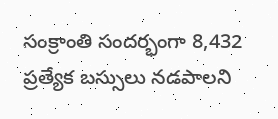సంక్రాంతి సందర్భంగా 8,432 ప్రత్యేక బస్సులు నడపాలని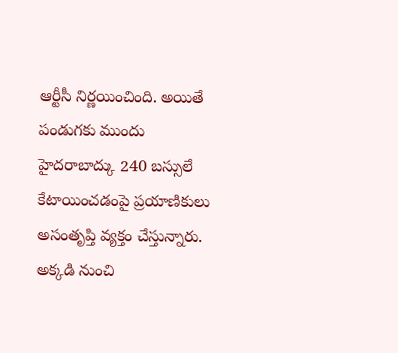ఆర్టీసీ నిర్ణయించింది. అయితే పండుగకు ముందు హైదరాబాద్కు 240 బస్సులే కేటాయించడంపై ప్రయాణికులు అసంతృప్తి వ్యక్తం చేస్తున్నారు. అక్కడి నుంచి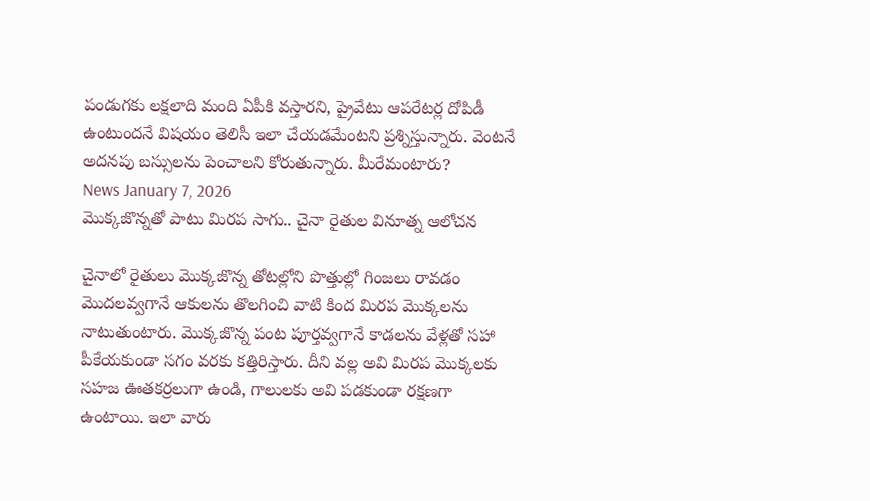పండుగకు లక్షలాది మంది ఏపీకి వస్తారని, ప్రైవేటు ఆపరేటర్ల దోపిడీ ఉంటుందనే విషయం తెలిసీ ఇలా చేయడమేంటని ప్రశ్నిస్తున్నారు. వెంటనే అదనపు బస్సులను పెంచాలని కోరుతున్నారు. మీరేమంటారు?
News January 7, 2026
మొక్కజొన్నతో పాటు మిరప సాగు.. చైనా రైతుల వినూత్న ఆలోచన

చైనాలో రైతులు మొక్కజొన్న తోటల్లోని పొత్తుల్లో గింజలు రావడం మొదలవ్వగానే ఆకులను తొలగించి వాటి కింద మిరప మొక్కలను నాటుతుంటారు. మొక్కజొన్న పంట పూర్తవ్వగానే కాడలను వేళ్లతో సహా పీకేయకుండా సగం వరకు కత్తిరిస్తారు. దీని వల్ల అవి మిరప మొక్కలకు సహజ ఊతకర్రలుగా ఉండి, గాలులకు అవి పడకుండా రక్షణగా ఉంటాయి. ఇలా వారు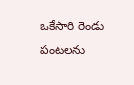ఒకేసారి రెండు పంటలను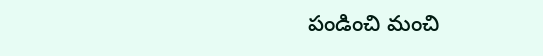పండించి మంచి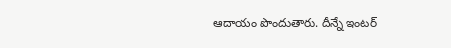ఆదాయం పొందుతారు. దీన్నే ఇంటర్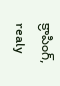క్రాపింగ్, realy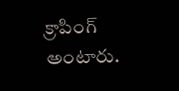క్రాపింగ్ అంటారు.